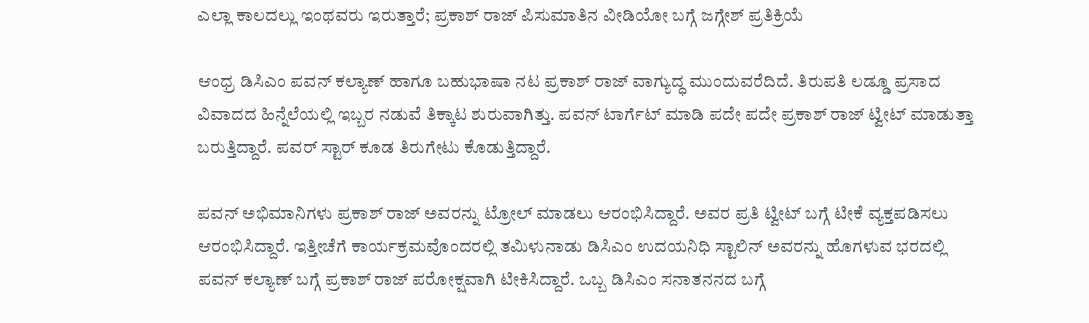ಎಲ್ಲಾ ಕಾಲದಲ್ಲು ಇಂಥವರು ಇರುತ್ತಾರೆ; ಪ್ರಕಾಶ್ ರಾಜ್ ಪಿಸುಮಾತಿನ ವೀಡಿಯೋ ಬಗ್ಗೆ ಜಗ್ಗೇಶ್ ಪ್ರತಿಕ್ರಿಯೆ

ಆಂಧ್ರ ಡಿಸಿಎಂ ಪವನ್ ಕಲ್ಯಾಣ್ ಹಾಗೂ ಬಹುಭಾಷಾ ನಟ ಪ್ರಕಾಶ್ ರಾಜ್ ವಾಗ್ಯುದ್ಧ ಮುಂದುವರೆದಿದೆ. ತಿರುಪತಿ ಲಡ್ಡೂ ಪ್ರಸಾದ ವಿವಾದದ ಹಿನ್ನೆಲೆಯಲ್ಲಿ ಇಬ್ಬರ ನಡುವೆ ತಿಕ್ಕಾಟ ಶುರುವಾಗಿತ್ತು. ಪವನ್ ಟಾರ್ಗೆಟ್ ಮಾಡಿ ಪದೇ ಪದೇ ಪ್ರಕಾಶ್ ರಾಜ್ ಟ್ವೀಟ್ ಮಾಡುತ್ತಾ ಬರುತ್ತಿದ್ದಾರೆ. ಪವರ್ ಸ್ಟಾರ್ ಕೂಡ ತಿರುಗೇಟು ಕೊಡುತ್ತಿದ್ದಾರೆ.

ಪವನ್ ಅಭಿಮಾನಿಗಳು ಪ್ರಕಾಶ್ ರಾಜ್ ಅವರನ್ನು ಟ್ರೋಲ್ ಮಾಡಲು ಆರಂಭಿಸಿದ್ದಾರೆ. ಅವರ ಪ್ರತಿ ಟ್ವೀಟ್ ಬಗ್ಗೆ ಟೀಕೆ ವ್ಯಕ್ತಪಡಿಸಲು ಆರಂಭಿಸಿದ್ದಾರೆ. ಇತ್ತೀಚೆಗೆ ಕಾರ್ಯಕ್ರಮವೊಂದರಲ್ಲಿ ತಮಿಳುನಾಡು ಡಿಸಿಎಂ ಉದಯನಿಧಿ ಸ್ಟಾಲಿನ್ ಅವರನ್ನು ಹೊಗಳುವ ಭರದಲ್ಲಿ ಪವನ್ ಕಲ್ಯಾಣ್ ಬಗ್ಗೆ ಪ್ರಕಾಶ್ ರಾಜ್ ಪರೋಕ್ಷವಾಗಿ ಟೀಕಿಸಿದ್ದಾರೆ. ಒಬ್ಬ ಡಿಸಿಎಂ ಸನಾತನನದ ಬಗ್ಗೆ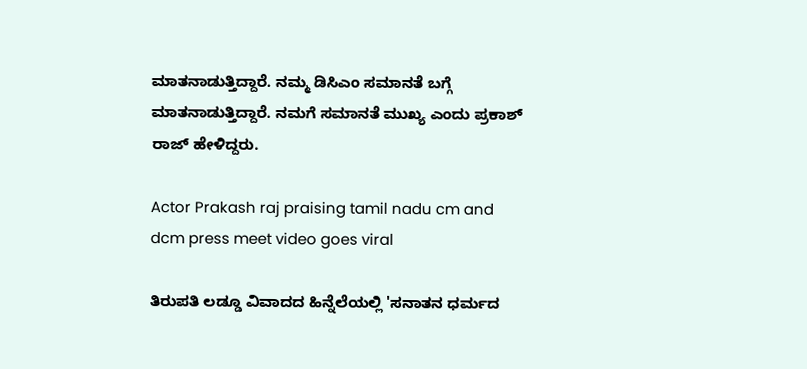ಮಾತನಾಡುತ್ತಿದ್ದಾರೆ. ನಮ್ಮ ಡಿಸಿಎಂ ಸಮಾನತೆ ಬಗ್ಗೆ ಮಾತನಾಡುತ್ತಿದ್ದಾರೆ. ನಮಗೆ ಸಮಾನತೆ ಮುಖ್ಯ ಎಂದು ಪ್ರಕಾಶ್ ರಾಜ್ ಹೇಳಿದ್ದರು.

Actor Prakash raj praising tamil nadu cm and dcm press meet video goes viral

ತಿರುಪತಿ ಲಡ್ಡೂ ವಿವಾದದ ಹಿನ್ನೆಲೆಯಲ್ಲಿ 'ಸನಾತನ ಧರ್ಮದ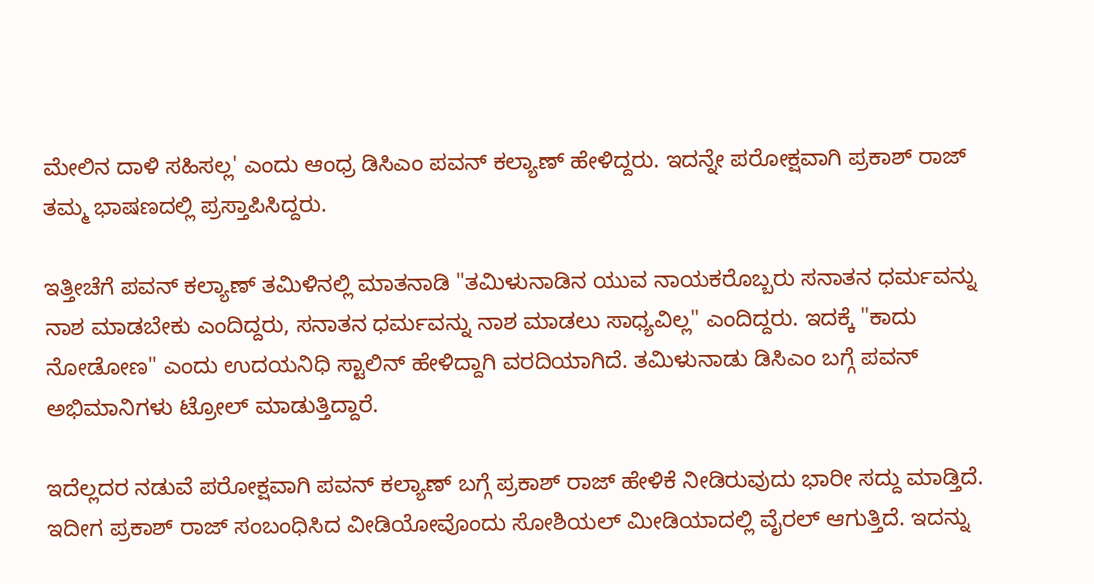ಮೇಲಿನ ದಾಳಿ ಸಹಿಸಲ್ಲ' ಎಂದು ಆಂಧ್ರ ಡಿಸಿಎಂ ಪವನ್ ಕಲ್ಯಾಣ್ ಹೇಳಿದ್ದರು. ಇದನ್ನೇ ಪರೋಕ್ಷವಾಗಿ ಪ್ರಕಾಶ್ ರಾಜ್ ತಮ್ಮ ಭಾಷಣದಲ್ಲಿ ಪ್ರಸ್ತಾಪಿಸಿದ್ದರು.

ಇತ್ತೀಚೆಗೆ ಪವನ್ ಕಲ್ಯಾಣ್ ತಮಿಳಿನಲ್ಲಿ ಮಾತನಾಡಿ "ತಮಿಳುನಾಡಿನ ಯುವ ನಾಯಕರೊಬ್ಬರು ಸನಾತನ ಧರ್ಮವನ್ನು ನಾಶ ಮಾಡಬೇಕು ಎಂದಿದ್ದರು, ಸನಾತನ ಧರ್ಮವನ್ನು ನಾಶ ಮಾಡಲು ಸಾಧ್ಯವಿಲ್ಲ" ಎಂದಿದ್ದರು. ಇದಕ್ಕೆ "ಕಾದು ನೋಡೋಣ" ಎಂದು ಉದಯನಿಧಿ ಸ್ಟಾಲಿನ್ ಹೇಳಿದ್ದಾಗಿ ವರದಿಯಾಗಿದೆ. ತಮಿಳುನಾಡು ಡಿಸಿಎಂ ಬಗ್ಗೆ ಪವನ್ ಅಭಿಮಾನಿಗಳು ಟ್ರೋಲ್ ಮಾಡುತ್ತಿದ್ದಾರೆ.

ಇದೆಲ್ಲದರ ನಡುವೆ ಪರೋಕ್ಷವಾಗಿ ಪವನ್ ಕಲ್ಯಾಣ್ ಬಗ್ಗೆ ಪ್ರಕಾಶ್ ರಾಜ್ ಹೇಳಿಕೆ ನೀಡಿರುವುದು ಭಾರೀ ಸದ್ದು ಮಾಡ್ತಿದೆ. ಇದೀಗ ಪ್ರಕಾಶ್‌ ರಾಜ್‌ ಸಂಬಂಧಿಸಿದ ವೀಡಿಯೋವೊಂದು ಸೋಶಿಯಲ್ ಮೀಡಿಯಾದಲ್ಲಿ ವೈರಲ್ ಆಗುತ್ತಿದೆ. ಇದನ್ನು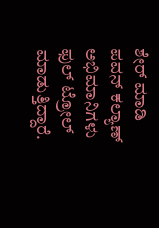ಶೇರ್ ಮಾಡಿ ಪವನ್ ಕಲ್ಯಾಣ್ ಅಭಿಮಾನಿಗಳು ಫುಲ್ ಟ್ರೋಲ್ ಮಾಡುತ್ತಿದ್ದಾರೆ.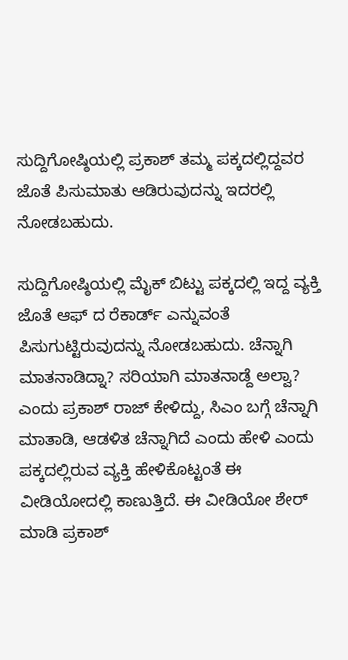ಸುದ್ದಿಗೋಷ್ಠಿಯಲ್ಲಿ ಪ್ರಕಾಶ್ ತಮ್ಮ ಪಕ್ಕದಲ್ಲಿದ್ದವರ ಜೊತೆ ಪಿಸುಮಾತು ಆಡಿರುವುದನ್ನು ಇದರಲ್ಲಿ ನೋಡಬಹುದು.

ಸುದ್ದಿಗೋಷ್ಠಿಯಲ್ಲಿ ಮೈಕ್‌ ಬಿಟ್ಟು ಪಕ್ಕದಲ್ಲಿ ಇದ್ದ ವ್ಯಕ್ತಿ ಜೊತೆ ಆಫ್‌ ದ ರೆಕಾರ್ಡ್ ಎನ್ನುವಂತೆ ಪಿಸುಗುಟ್ಟಿರುವುದನ್ನು ನೋಡಬಹುದು. ಚೆನ್ನಾಗಿ ಮಾತನಾಡಿದ್ನಾ? ಸರಿಯಾಗಿ ಮಾತನಾಡ್ದೆ ಅಲ್ವಾ? ಎಂದು ಪ್ರಕಾಶ್ ರಾಜ್ ಕೇಳಿದ್ದು, ಸಿಎಂ ಬಗ್ಗೆ ಚೆನ್ನಾಗಿ ಮಾತಾಡಿ, ಆಡಳಿತ ಚೆನ್ನಾಗಿದೆ ಎಂದು ಹೇಳಿ ಎಂದು ಪಕ್ಕದಲ್ಲಿರುವ ವ್ಯಕ್ತಿ ಹೇಳಿಕೊಟ್ಟಂತೆ ಈ ವೀಡಿಯೋದಲ್ಲಿ ಕಾಣುತ್ತಿದೆ. ಈ ವೀಡಿಯೋ ಶೇರ್ ಮಾಡಿ ಪ್ರಕಾಶ್‌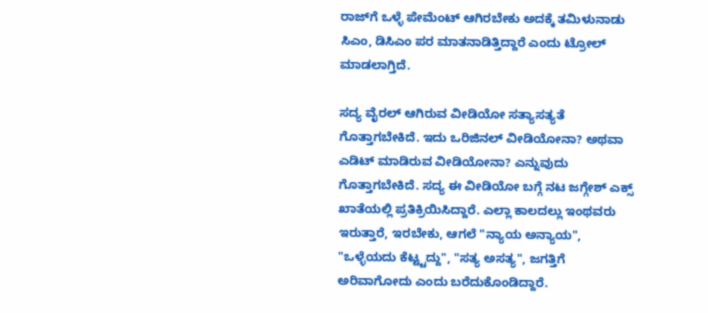ರಾಜ್‌ಗೆ ಒಳ್ಳೆ ಪೇಮೆಂಟ್ ಆಗಿರಬೇಕು ಅದಕ್ಕೆ ತಮಿಳುನಾಡು ಸಿಎಂ, ಡಿಸಿಎಂ ಪರ ಮಾತನಾಡಿತ್ತಿದ್ದಾರೆ ಎಂದು ಟ್ರೋಲ್ ಮಾಡಲಾಗ್ತಿದೆ.

ಸದ್ಯ ವೈರಲ್ ಆಗಿರುವ ವೀಡಿಯೋ ಸತ್ಯಾಸತ್ಯತೆ ಗೊತ್ತಾಗಬೇಕಿದೆ. ಇದು ಒರಿಜಿನಲ್ ವೀಡಿಯೋನಾ? ಅಥವಾ ಎಡಿಟ್ ಮಾಡಿರುವ ವೀಡಿಯೋನಾ? ಎನ್ನುವುದು ಗೊತ್ತಾಗಬೇಕಿದೆ. ಸದ್ಯ ಈ ವೀಡಿಯೋ ಬಗ್ಗೆ ನಟ ಜಗ್ಗೇಶ್ ಎಕ್ಸ್ ಖಾತೆಯಲ್ಲಿ ಪ್ರತಿಕ್ರಿಯಿಸಿದ್ದಾರೆ. ಎಲ್ಲಾ ಕಾಲದಲ್ಲು ಇಂಥವರು ಇರುತ್ತಾರೆ, ಇರಬೇಕು, ಆಗಲೆ "ನ್ಯಾಯ ಅನ್ಯಾಯ", "ಒಳ್ಳೆಯದು ಕೆಟ್ಟ್ಟದ್ದು", "ಸತ್ಯ ಅಸತ್ಯ", ಜಗತ್ತಿಗೆ ಅರಿವಾಗೋದು ಎಂದು ಬರೆದುಕೊಂಡಿದ್ದಾರೆ.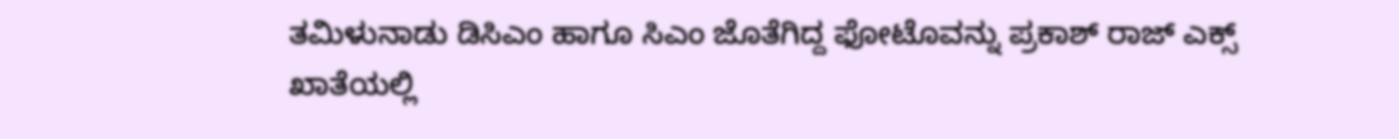ತಮಿಳುನಾಡು ಡಿಸಿಎಂ ಹಾಗೂ ಸಿಎಂ ಜೊತೆಗಿದ್ದ ಫೋಟೊವನ್ನು ಪ್ರಕಾಶ್ ರಾಜ್ ಎಕ್ಸ್ ಖಾತೆಯಲ್ಲಿ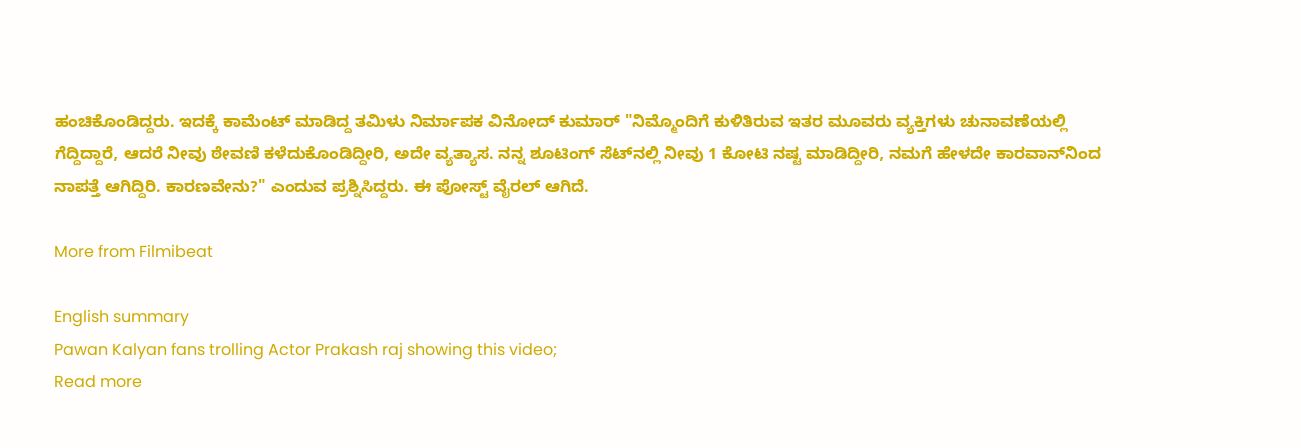ಹಂಚಿಕೊಂಡಿದ್ದರು. ಇದಕ್ಕೆ ಕಾಮೆಂಟ್ ಮಾಡಿದ್ದ ತಮಿಳು ನಿರ್ಮಾಪಕ ವಿನೋದ್ ಕುಮಾರ್ "ನಿಮ್ಮೊಂದಿಗೆ ಕುಳಿತಿರುವ ಇತರ ಮೂವರು ವ್ಯಕ್ತಿಗಳು ಚುನಾವಣೆಯಲ್ಲಿ ಗೆದ್ದಿದ್ದಾರೆ, ಆದರೆ ನೀವು ಠೇವಣಿ ಕಳೆದುಕೊಂಡಿದ್ದೀರಿ, ಅದೇ ವ್ಯತ್ಯಾಸ. ನನ್ನ ಶೂಟಿಂಗ್ ಸೆಟ್‌ನಲ್ಲಿ ನೀವು 1 ಕೋಟಿ ನಷ್ಟ ಮಾಡಿದ್ದೀರಿ, ನಮಗೆ ಹೇಳದೇ ಕಾರವಾನ್‌ನಿಂದ ನಾಪತ್ತೆ ಆಗಿದ್ದಿರಿ. ಕಾರಣವೇನು?" ಎಂದುವ ಪ್ರಶ್ನಿಸಿದ್ದರು. ಈ ಪೋಸ್ಟ್ ವೈರಲ್ ಆಗಿದೆ.

More from Filmibeat

English summary
Pawan Kalyan fans trolling Actor Prakash raj showing this video;
Read more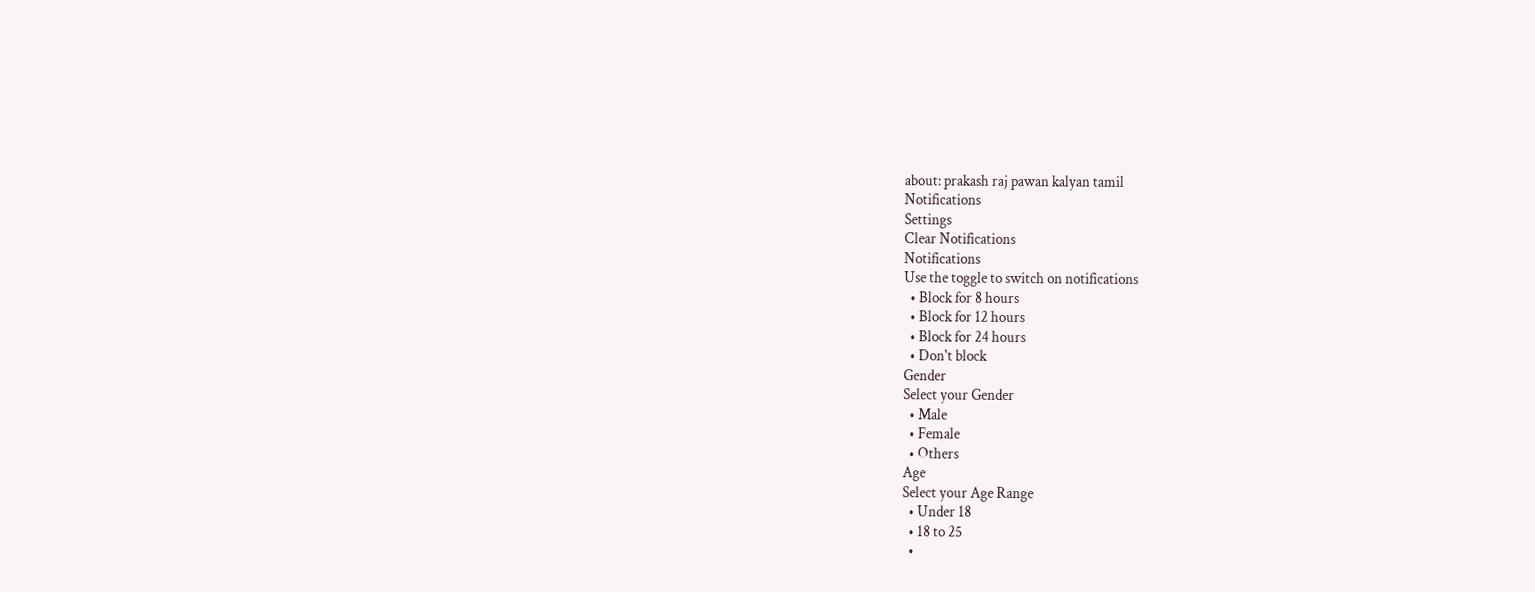about: prakash raj pawan kalyan tamil
Notifications
Settings
Clear Notifications
Notifications
Use the toggle to switch on notifications
  • Block for 8 hours
  • Block for 12 hours
  • Block for 24 hours
  • Don't block
Gender
Select your Gender
  • Male
  • Female
  • Others
Age
Select your Age Range
  • Under 18
  • 18 to 25
  •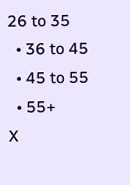26 to 35
  • 36 to 45
  • 45 to 55
  • 55+
X